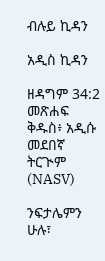ብሉይ ኪዳን

አዲስ ኪዳን

ዘዳግም 34:2 መጽሐፍ ቅዱስ፥ አዲሱ መደበኛ ትርጒም (NASV)

ንፍታሌምን ሁሉ፣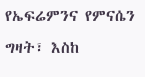የኤፍሬምንና የምናሴን ግዛት፣ እስከ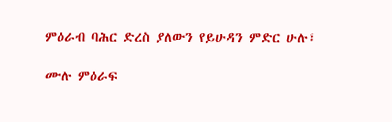ምዕራብ ባሕር ድረስ ያለውን የይሁዳን ምድር ሁሉ፣

ሙሉ ምዕራፍ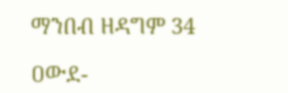ማንበብ ዘዳግም 34

ዐውደ-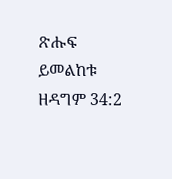ጽሑፍ ይመልከቱ ዘዳግም 34:2